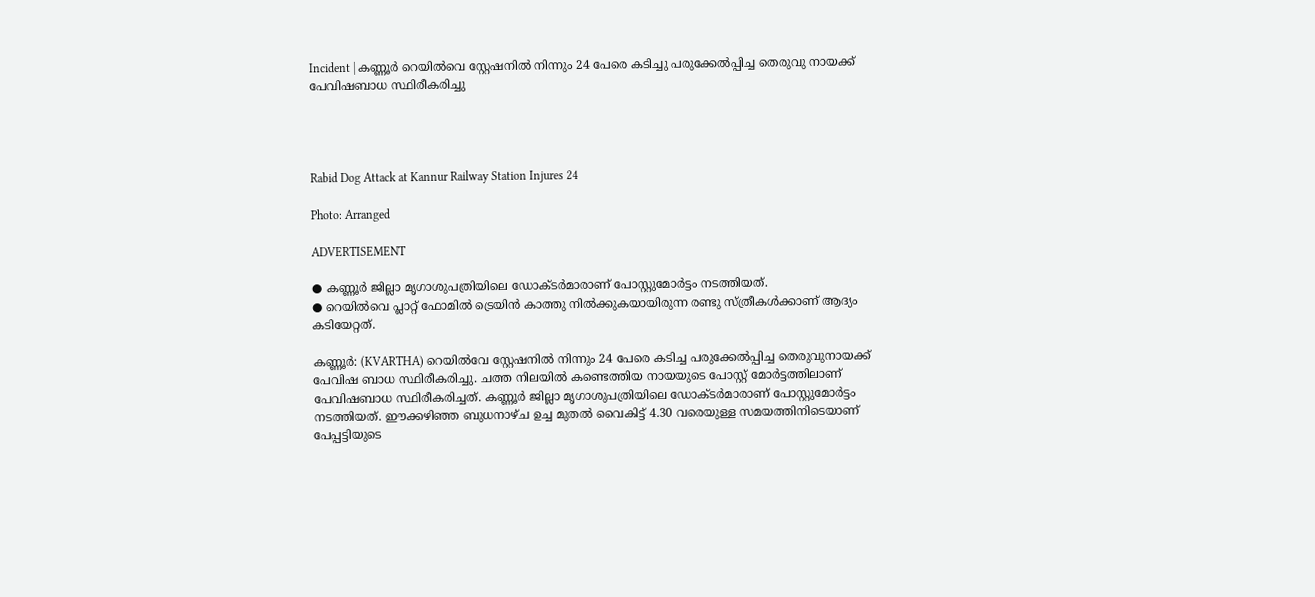Incident | കണ്ണൂർ റെയിൽവെ സ്റ്റേഷനിൽ നിന്നും 24 പേരെ കടിച്ചു പരുക്കേൽപ്പിച്ച തെരുവു നായക്ക് പേവിഷബാധ സ്ഥിരീകരിച്ചു




Rabid Dog Attack at Kannur Railway Station Injures 24

Photo: Arranged

ADVERTISEMENT

● കണ്ണൂർ ജില്ലാ മൃഗാശുപത്രിയിലെ ഡോക്ടർമാരാണ് പോസ്റ്റുമോർട്ടം നടത്തിയത്.
● റെയിൽവെ പ്ലാറ്റ് ഫോമിൽ ട്രെയിൻ കാത്തു നിൽക്കുകയായിരുന്ന രണ്ടു സ്ത്രീകൾക്കാണ് ആദ്യം കടിയേറ്റത്.

കണ്ണൂർ: (KVARTHA) റെയിൽവേ സ്റ്റേഷനിൽ നിന്നും 24 പേരെ കടിച്ച പരുക്കേൽപ്പിച്ച തെരുവുനായക്ക് പേവിഷ ബാധ സ്ഥിരീകരിച്ചു. ചത്ത നിലയിൽ കണ്ടെത്തിയ നായയുടെ പോസ്റ്റ് മോർട്ടത്തിലാണ് പേവിഷബാധ സ്ഥിരീകരിച്ചത്. കണ്ണൂർ ജില്ലാ മൃഗാശുപത്രിയിലെ ഡോക്ടർമാരാണ് പോസ്റ്റുമോർട്ടം നടത്തിയത്. ഈക്കഴിഞ്ഞ ബുധനാഴ്ച ഉച്ച മുതൽ വൈകിട്ട് 4.30 വരെയുള്ള സമയത്തിനിടെയാണ് പേപ്പട്ടിയുടെ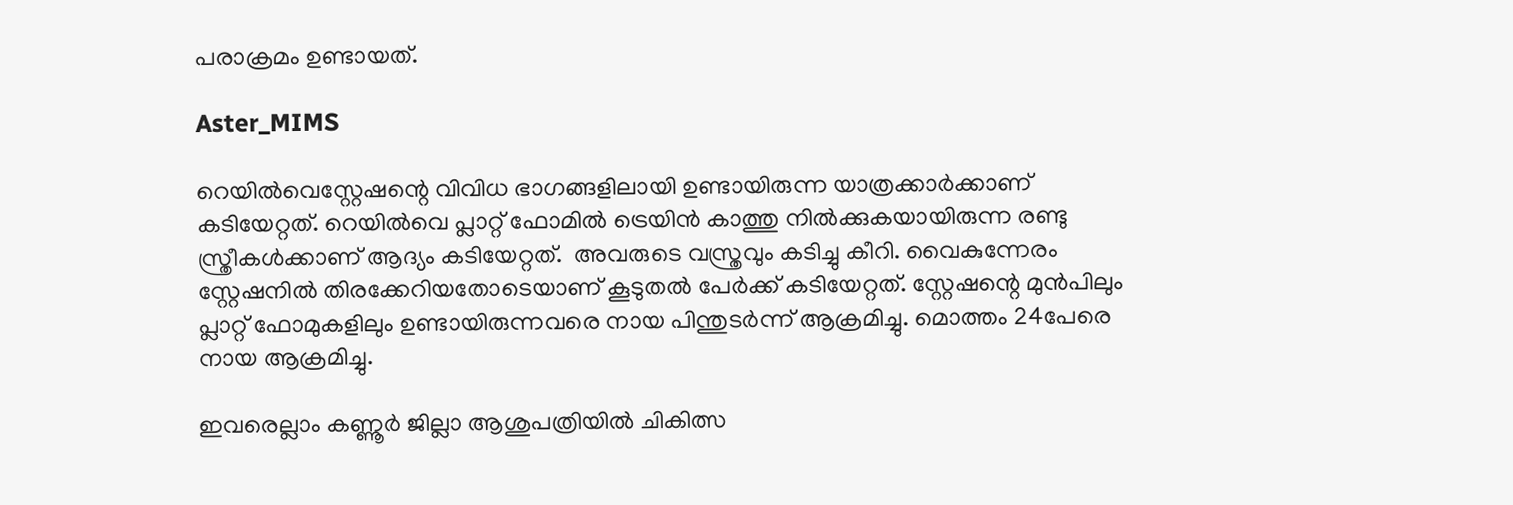പരാക്രമം ഉണ്ടായത്.

Aster_MIMS

റെയിൽവെസ്റ്റേഷന്റെ വിവിധ ഭാഗങ്ങളിലായി ഉണ്ടായിരുന്ന യാത്രക്കാർക്കാണ് കടിയേറ്റത്. റെയിൽവെ പ്ലാറ്റ് ഫോമിൽ ട്രെയിൻ കാത്തു നിൽക്കുകയായിരുന്ന രണ്ടു സ്ത്രീകൾക്കാണ് ആദ്യം കടിയേറ്റത്.  അവരുടെ വസ്ത്രവും കടിച്ചു കീറി. വൈകുന്നേരം സ്റ്റേഷനിൽ തിരക്കേറിയതോടെയാണ് കൂടുതൽ പേർക്ക് കടിയേറ്റത്. സ്റ്റേഷന്റെ മുൻപിലും പ്ലാറ്റ് ഫോമുകളിലും ഉണ്ടായിരുന്നവരെ നായ പിന്തുടർന്ന് ആക്രമിച്ചു. മൊത്തം 24പേരെ നായ ആക്രമിച്ചു.

ഇവരെല്ലാം കണ്ണൂർ ജില്ലാ ആശുപത്രിയിൽ ചികിത്സ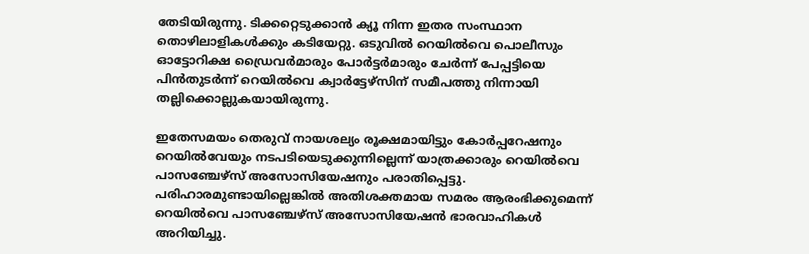തേടിയിരുന്നു. ടിക്കറ്റെടുക്കാൻ ക്യൂ നിന്ന ഇതര സംസ്ഥാന തൊഴിലാളികൾക്കും കടിയേറ്റു. ഒടുവിൽ റെയിൽവെ പൊലീസും ഓട്ടോറിക്ഷ ഡ്രൈവർമാരും പോർട്ടർമാരും ചേർന്ന് പേപ്പട്ടിയെ പിൻതുടർന്ന് റെയിൽവെ ക്വാർട്ടേഴ്സിന് സമീപത്തു നിന്നായി തല്ലിക്കൊല്ലുകയായിരുന്നു.

ഇതേസമയം തെരുവ് നായശല്യം രൂക്ഷമായിട്ടും കോർപ്പറേഷനും റെയിൽവേയും നടപടിയെടുക്കുന്നില്ലെന്ന് യാത്രക്കാരും റെയിൽവെ പാസഞ്ചേഴ്സ് അസോസിയേഷനും പരാതിപ്പെട്ടു. പരിഹാരമുണ്ടായില്ലെങ്കിൽ അതിശക്തമായ സമരം ആരംഭിക്കുമെന്ന് റെയിൽവെ പാസഞ്ചേഴ്സ് അസോസിയേഷൻ ഭാരവാഹികൾ അറിയിച്ചു.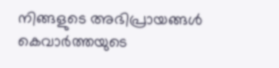നിങ്ങളുടെ അഭിപ്രായങ്ങൾ കെവാർത്തയുടെ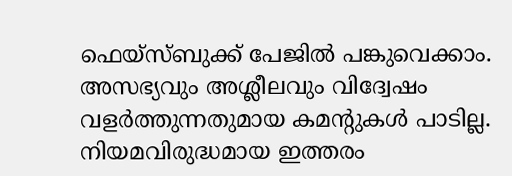ഫെയ്‌സ്‌ബുക്ക് പേജിൽ പങ്കുവെക്കാം. അസഭ്യവും അശ്ലീലവും വിദ്വേഷം വളർത്തുന്നതുമായ കമന്റുകൾ പാടില്ല. നിയമവിരുദ്ധമായ ഇത്തരം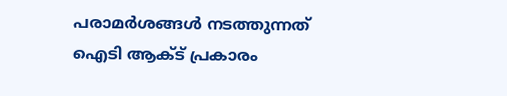പരാമർശങ്ങൾ നടത്തുന്നത് ഐടി ആക്ട് പ്രകാരം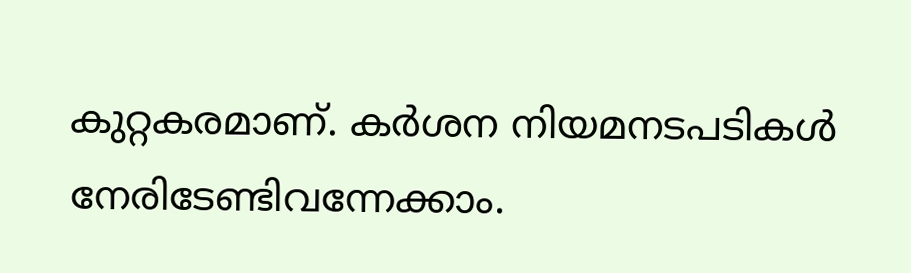കുറ്റകരമാണ്. കർശന നിയമനടപടികൾ നേരിടേണ്ടിവന്നേക്കാം.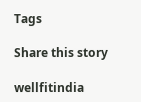Tags

Share this story

wellfitindia